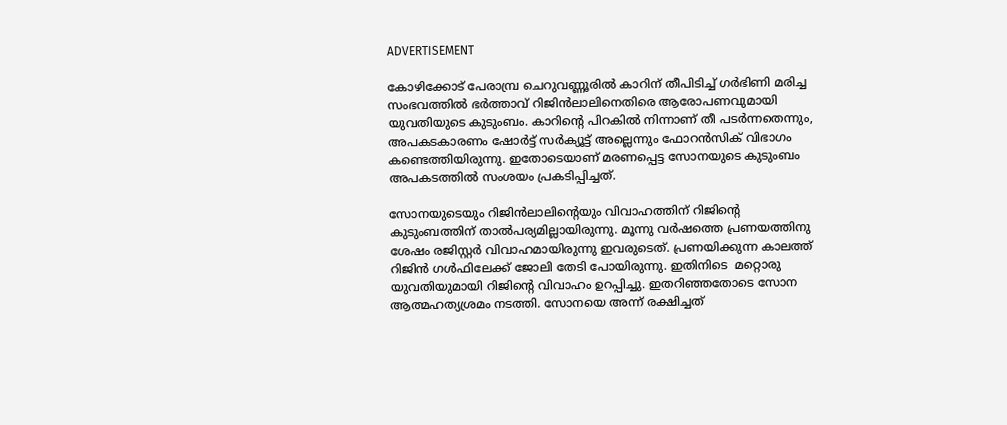ADVERTISEMENT

കോഴിക്കോട് പേരാമ്പ്ര ചെറുവണ്ണൂരില്‍ കാറിന് തീപിടിച്ച് ഗര്‍ഭിണി മരിച്ച സംഭവത്തില്‍ ഭര്‍ത്താവ് റിജിന്‍ലാലിനെതിരെ ആരോപണവുമായി യുവതിയുടെ കുടുംബം. കാറിന്റെ പിറകില്‍ നിന്നാണ് തീ പടര്‍ന്നതെന്നും, അപകടകാരണം ഷോര്‍ട്ട് സര്‍ക്യൂട്ട് അല്ലെന്നും ഫോറന്‍സിക് വിഭാഗം കണ്ടെത്തിയിരുന്നു. ഇതോടെയാണ് മരണപ്പെട്ട സോനയുടെ കുടുംബം അപകടത്തില്‍ സംശയം പ്രകടിപ്പിച്ചത്.

സോനയുടെയും റിജിന്‍ലാലിന്റെയും വിവാഹത്തിന് റിജിന്റെ കുടുംബത്തിന് താല്‍പര്യമില്ലായിരുന്നു. മൂന്നു വര്‍ഷത്തെ പ്രണയത്തിനു ശേഷം രജിസ്റ്റര്‍ വിവാഹമായിരുന്നു ഇവരുടെത്. പ്രണയിക്കുന്ന കാലത്ത് റിജിന്‍ ഗള്‍ഫിലേക്ക് ജോലി തേടി പോയിരുന്നു. ഇതിനിടെ  മറ്റൊരു യുവതിയുമായി റിജിന്റെ വിവാഹം ഉറപ്പിച്ചു. ഇതറിഞ്ഞതോടെ സോന ആത്മഹത്യശ്രമം നടത്തി. സോനയെ അന്ന് രക്ഷിച്ചത്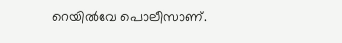റെയില്‍വേ പൊലീസാണ്.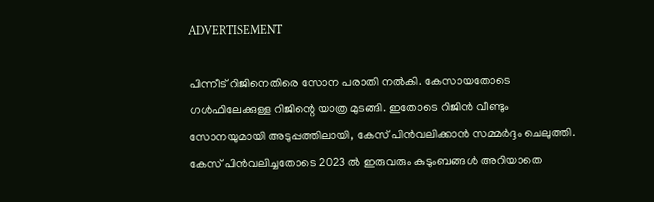ADVERTISEMENT

പിന്നീട് റിജിനെതിരെ സോന പരാതി നല്‍കി. കേസായതോടെ ഗള്‍ഫിലേക്കുള്ള റിജിന്റെ യാത്ര മുടങ്ങി. ഇതോടെ റിജിന്‍ വീണ്ടും സോനയുമായി അടുപ്പത്തിലായി, കേസ് പിന്‍വലിക്കാന്‍ സമ്മര്‍ദ്ദം ചെലുത്തി. കേസ് പിന്‍വലിച്ചതോടെ 2023 ല്‍ ഇരുവരും കുടുംബങ്ങള്‍ അറിയാതെ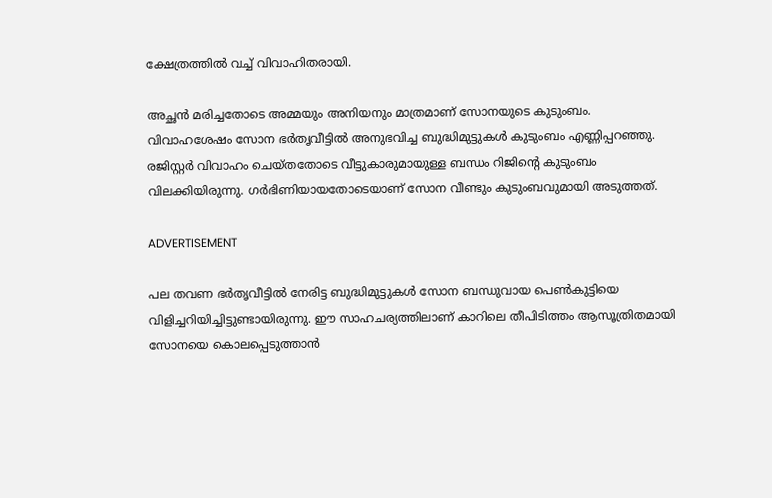ക്ഷേത്രത്തില്‍ വച്ച് വിവാഹിതരായി.

അച്ഛന്‍ മരിച്ചതോടെ അമ്മയും അനിയനും മാത്രമാണ് സോനയുടെ കുടുംബം.  വിവാഹശേഷം സോന ഭര്‍തൃവീട്ടില്‍ അനുഭവിച്ച ബുദ്ധിമുട്ടുകള്‍ കുടുംബം എണ്ണിപ്പറഞ്ഞു. രജിസ്റ്റര്‍ വിവാഹം ചെയ്തതോടെ വീട്ടുകാരുമായുള്ള ബന്ധം റിജിന്റെ കുടുംബം വിലക്കിയിരുന്നു. ഗര്‍ഭിണിയായതോടെയാണ് സോന വീണ്ടും കുടുംബവുമായി അടുത്തത്.

ADVERTISEMENT

പല തവണ ഭര്‍തൃവീട്ടില്‍ നേരിട്ട ബുദ്ധിമുട്ടുകള്‍ സോന ബന്ധുവായ പെണ്‍കുട്ടിയെ വിളിച്ചറിയിച്ചിട്ടുണ്ടായിരുന്നു. ഈ സാഹചര്യത്തിലാണ് കാറിലെ തീപിടിത്തം ആസൂത്രിതമായി സോനയെ കൊലപ്പെടുത്താന്‍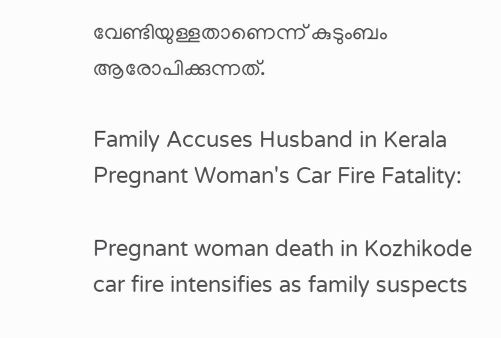വേണ്ടിയുള്ളതാണെന്ന് കുടുംബം ആരോപിക്കുന്നത്.

Family Accuses Husband in Kerala Pregnant Woman's Car Fire Fatality:

Pregnant woman death in Kozhikode car fire intensifies as family suspects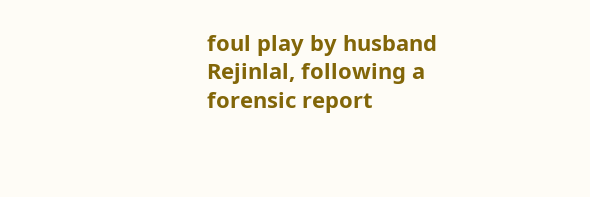foul play by husband Rejinlal, following a forensic report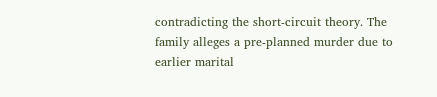contradicting the short-circuit theory. The family alleges a pre-planned murder due to earlier marital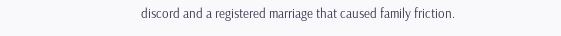discord and a registered marriage that caused family friction.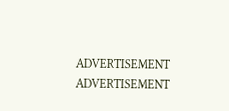ADVERTISEMENT
ADVERTISEMENT